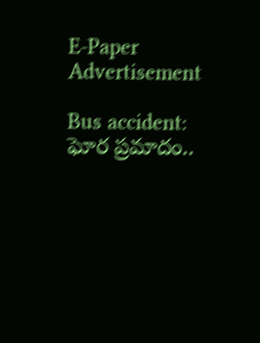E-Paper
Advertisement

Bus accident: ఘోర ప్రమాదం..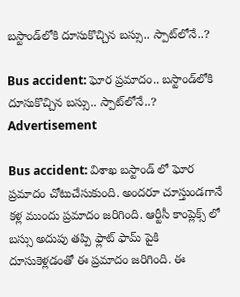బస్టాండ్‌లోకి దూసుకొచ్చిన బస్సు.. స్పాట్‌లోనే..?

Bus accident: ఘోర ప్రమాదం.. బస్టాండ్‌లోకి దూసుకొచ్చిన బస్సు.. స్పాట్‌లోనే..?
Advertisement

Bus accident: విశాఖ బస్టాండ్ లో ఘోర ప్రమాదం చోటుచేసుకుంది. అందరూ చూస్తుండగానే కళ్ల ముందు ప్రమాదం జరిగింది. ఆర్టీసీ కాంప్లెక్స్ లో బస్సు అదుపు తప్పి ఫ్లాట్ ఫామ్ పైకి దూసుకెళ్లడంతో ఈ ప్రమాదం జరిగింది. ఈ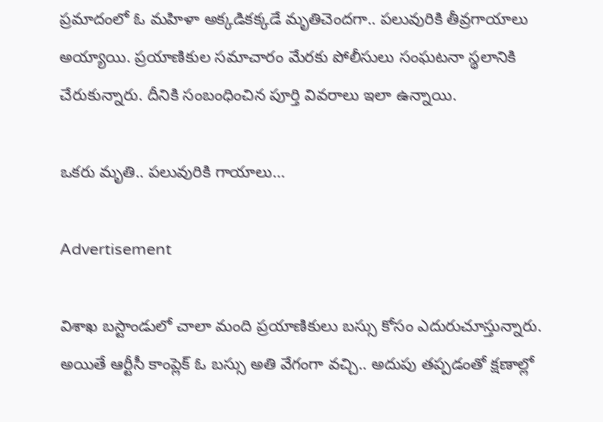ప్రమాదంలో ఓ మహిళా అక్కడికక్కడే మృతిచెందగా.. పలువురికి తీవ్రగాయాలు అయ్యాయి. ప్రయాణికుల సమాచారం మేరకు పోలీసులు సంఘటనా స్థలానికి చేరుకున్నారు. దీనికి సంబంధించిన పూర్తి వివరాలు ఇలా ఉన్నాయి.

ఒకరు మృతి.. పలువురికి గాయాలు…

Advertisement

విశాఖ బస్టాండులో చాలా మంది ప్రయాణికులు బస్సు కోసం ఎదురుచూస్తున్నారు. అయితే ఆర్టీసీ కాంప్లెక్ ఓ బస్సు అతి వేగంగా వచ్చి.. అదుపు తప్పడంతో క్షణాల్లో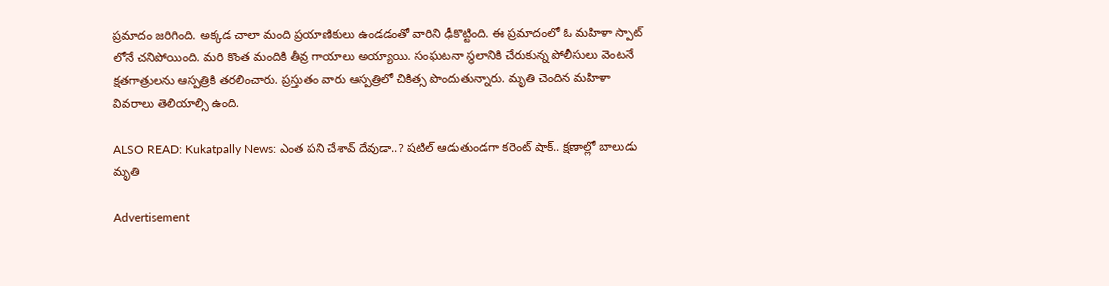ప్రమాదం జరిగింది. అక్కడ చాలా మంది ప్రయాణికులు ఉండడంతో వారిని ఢీకొట్టింది. ఈ ప్రమాదంలో ఓ మహిళా స్పాట్ లోనే చనిపోయింది. మరి కొంత మందికి తీవ్ర గాయాలు అయ్యాయి. సంఘటనా స్థలానికి చేరుకున్న పోలీసులు వెంటనే క్షతగాత్రులను ఆస్పత్రికి తరలించారు. ప్రస్తుతం వారు ఆస్పత్రిలో చికిత్స పొందుతున్నారు. మృతి చెందిన మహిళా వివరాలు తెలియాల్సి ఉంది.

ALSO READ: Kukatpally News: ఎంత పని చేశావ్ దేవుడా..? షటిల్ ఆడుతుండగా కరెంట్ షాక్.. క్షణాల్లో బాలుడు మృతి

Advertisement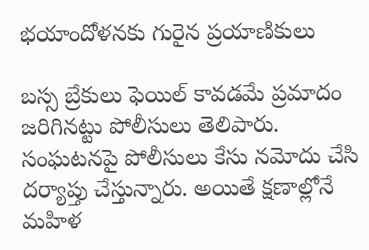భయాందోళనకు గురైన ప్రయాణికులు

బస్స బ్రేకులు ఫెయిల్ కావడమే ప్రమాదం జరిగినట్టు పోలీసులు తెలిపారు. సంఘటనపై పోలీసులు కేసు నమోదు చేసి దర్యాప్తు చేస్తున్నారు. అయితే క్షణాల్లోనే మహిళ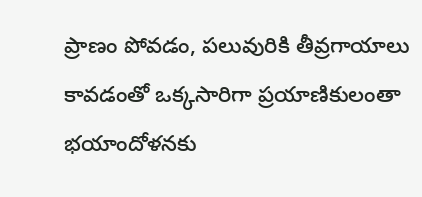ప్రాణం పోవడం, పలువురికి తీవ్రగాయాలు కావడంతో ఒక్కసారిగా ప్రయాణికులంతా భయాందోళనకు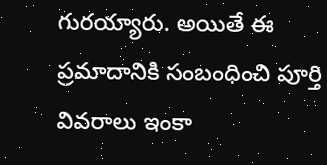గురయ్యారు. అయితే ఈ ప్రమాదానికి సంబంధించి పూర్తి వివరాలు ఇంకా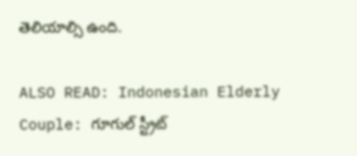తెలియాల్సి ఉంది.

ALSO READ: Indonesian Elderly Couple: గూగుల్ స్ట్రీట్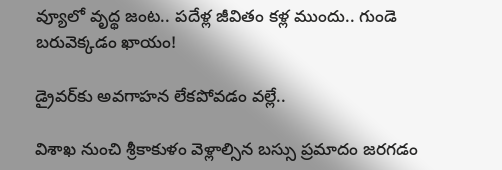వ్యూలో వృద్థ జంట.. పదేళ్ల జీవితం కళ్ల ముందు.. గుండె బరువెక్కడం ఖాయం!

డ్రైవర్‌కు అవగాహన లేకపోవడం వల్లే..

విశాఖ నుంచి శ్రీకాకుళం వెళ్లాల్సిన బస్సు ప్రమాదం జరగడం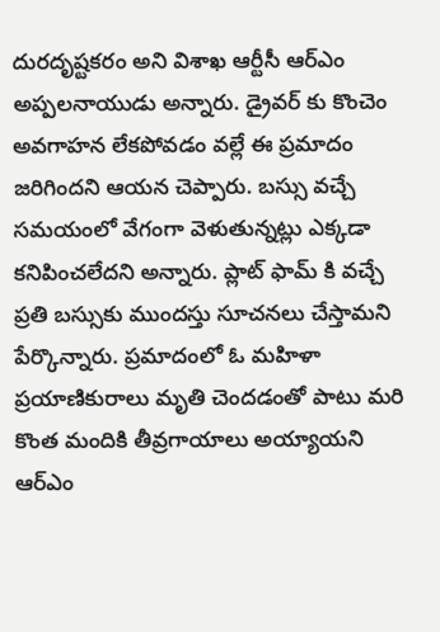దురదృష్టకరం అని విశాఖ ఆర్టీసీ ఆర్ఎం అప్పలనాయుడు అన్నారు. డ్రైవర్ కు కొంచెం అవగాహన లేకపోవడం వల్లే ఈ ప్రమాదం జరిగిందని ఆయన చెప్పారు. బస్సు వచ్చే సమయంలో వేగంగా వెళుతున్నట్లు ఎక్కడా కనిపించలేదని అన్నారు. ప్లాట్ ఫామ్ కి వచ్చే ప్రతి బస్సుకు ముందస్తు సూచనలు చేస్తామని పేర్కొన్నారు. ప్రమాదంలో ఓ మహిళా ప్రయాణికురాలు మృతి చెందడంతో పాటు మరి కొంత మందికి తీవ్రగాయాలు అయ్యాయని ఆర్ఎం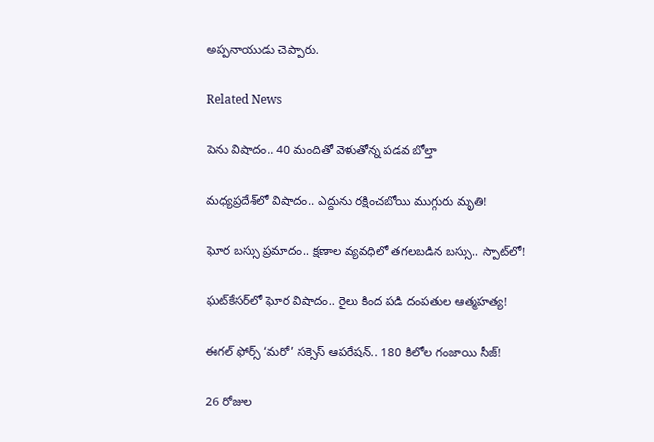అప్పనాయుడు చెప్పారు.

Related News

పెను విషాదం.. 40 మందితో వెళుతోన్న ప‌డ‌వ బోల్తా

మధ్యప్రదేశ్‌లో విషాదం.. ఎద్దును రక్షించబోయి ముగ్గురు మృతి!

ఘోర బస్సు ప్రమాదం.. క్షణాల వ్యవధిలో తగలబడిన బస్సు.. స్పాట్‌లో!

ఘట్‌కేసర్‌లో ఘోర విషాదం.. రైలు కింద పడి దంపతుల ఆత్మహత్య!

ఈగల్ ఫోర్స్ ‘మరో’ సక్సెస్ ఆపరేషన్.. 180 కిలోల గంజాయి సీజ్!

26 రోజుల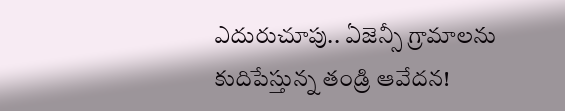ఎదురుచూపు.. ఏజెన్సీ గ్రామాలను కుదిపేస్తున్న తండ్రి ఆవేదన!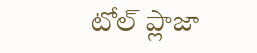టోల్ ప్లాజా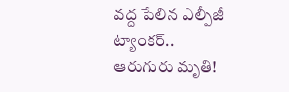వద్ద పేలిన ఎల్పీజీ ట్యాంకర్.. ఆరుగురు మృతి!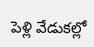పెళ్లి వేడుకల్లో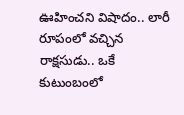ఊహించని విషాదం.. లారీ రూపంలో వచ్చిన రాక్షసుడు.. ఒకే కుటుంబంలో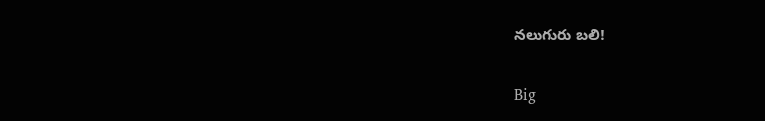నలుగురు బలి!

Big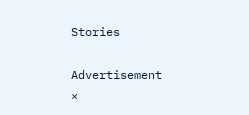Stories

Advertisement
×